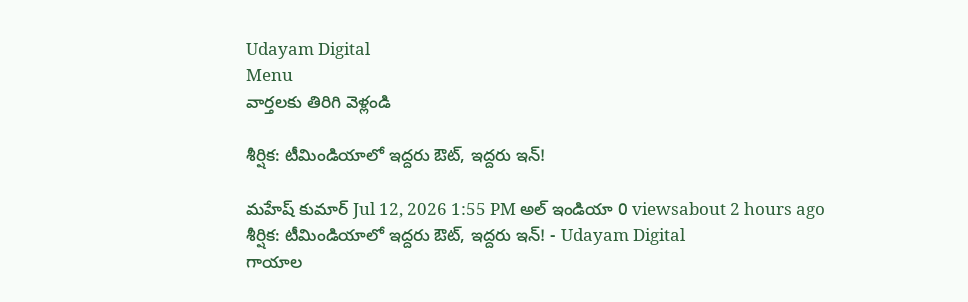Udayam Digital
Menu
వార్తలకు తిరిగి వెళ్లండి

శీర్షిక: టీమిండియాలో ఇద్దరు ఔట్, ఇద్దరు ఇన్!

మహేష్ కుమార్ Jul 12, 2026 1:55 PM అల్ ఇండియా 0 viewsabout 2 hours ago
శీర్షిక: టీమిండియాలో ఇద్దరు ఔట్, ఇద్దరు ఇన్! - Udayam Digital
గాయాల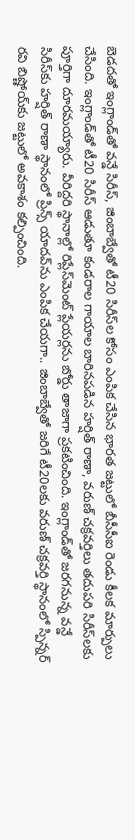బెడదతో ఇంగ్లాండ్‌తో వన్డే సిరీస్, జింబాబ్వేతో టీ20 సిరీస్‌ల కోసం ఎంపిక చేసిన భారత జట్టులో బీసీసీఐ రెండు కీలక మార్పులు చేసింది. ఇంగ్లాండ్‌తో టీ20 సిరీస్ ఆడుతూ కండరాల గాయాల బారినపడిన హర్షిత్ రాణా, వరుణ్ చక్రవర్తిలు తదుపరి సిరీస్‌లకు పూర్తిగా దూరమయ్యారు. వీరిద్దరి స్థానాల్లో రిప్లేస్‌మెంట్ ప్లేయర్లను బోర్డు తాజాగా ప్రకటించింది. ఇంగ్లాండ్‌తో జరగనున్న వన్డే సిరీస్‌కు హర్షిత్ రాణా స్థానంలో ప్రిన్స్ యాదవ్‌ను ఎంపిక చేయగా.. జింబాబ్వేతో జరిగే టీ20లకు వరుణ్ చక్రవర్తి స్థానంలో స్పిన్నర్ రవి బిష్ణోయ్‌కు జట్టులో అవకాశం కల్పించింది.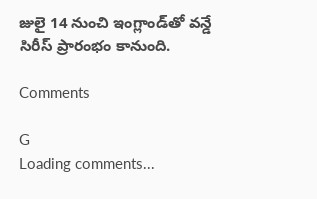జులై 14 నుంచి ఇంగ్లాండ్‌తో వన్డే సిరీస్ ప్రారంభం కానుంది.

Comments

G
Loading comments...